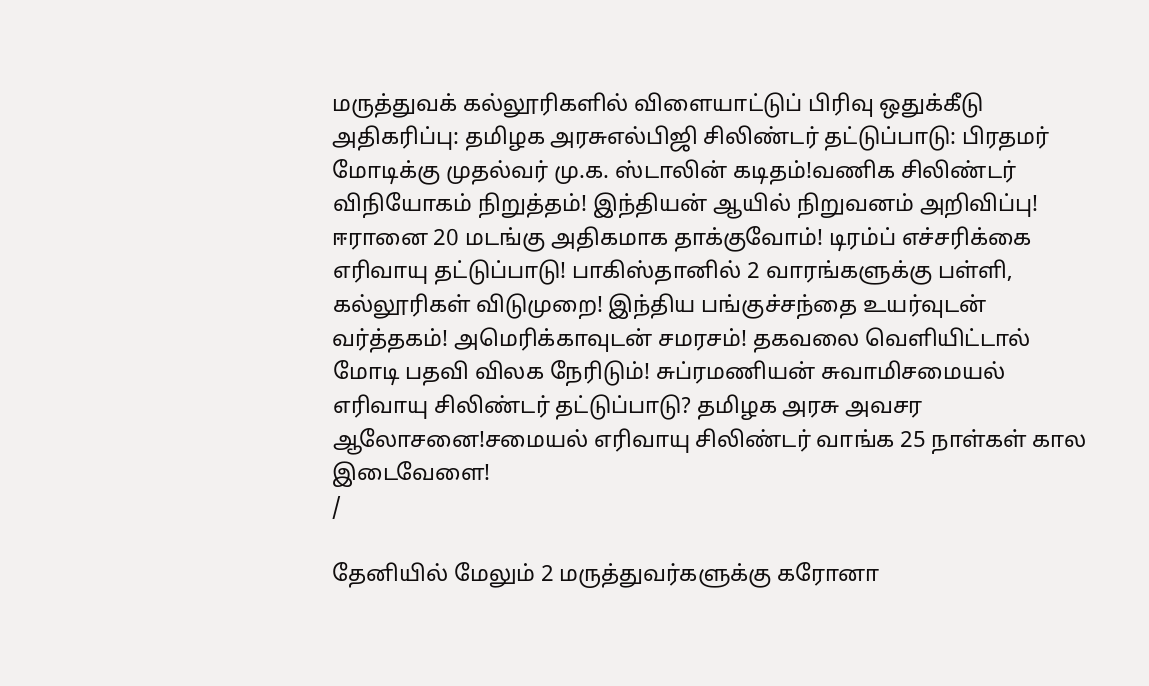மருத்துவக் கல்லூரிகளில் விளையாட்டுப் பிரிவு ஒதுக்கீடு அதிகரிப்பு: தமிழக அரசுஎல்பிஜி சிலிண்டர் தட்டுப்பாடு: பிரதமர் மோடிக்கு முதல்வர் மு.க. ஸ்டாலின் கடிதம்!வணிக சிலிண்டர் விநியோகம் நிறுத்தம்! இந்தியன் ஆயில் நிறுவனம் அறிவிப்பு! ஈரானை 20 மடங்கு அதிகமாக தாக்குவோம்! டிரம்ப் எச்சரிக்கை எரிவாயு தட்டுப்பாடு! பாகிஸ்தானில் 2 வாரங்களுக்கு பள்ளி, கல்லூரிகள் விடுமுறை! இந்திய பங்குச்சந்தை உயர்வுடன் வர்த்தகம்! அமெரிக்காவுடன் சமரசம்! தகவலை வெளியிட்டால் மோடி பதவி விலக நேரிடும்! சுப்ரமணியன் சுவாமிசமையல் எரிவாயு சிலிண்டர் தட்டுப்பாடு? தமிழக அரசு அவசர ஆலோசனை!சமையல் எரிவாயு சிலிண்டர் வாங்க 25 நாள்கள் கால இடைவேளை!
/

தேனியில் மேலும் 2 மருத்துவர்களுக்கு கரோனா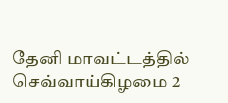தேனி மாவட்டத்தில் செவ்வாய்கிழமை 2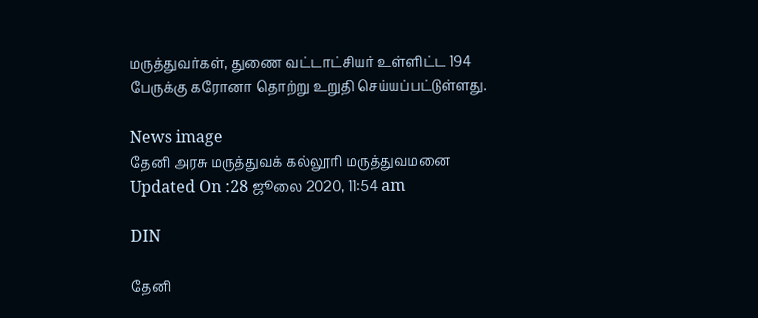மருத்துவர்கள், துணை வட்டாட்சியர் உள்ளிட்ட 194 பேருக்கு கரோனா தொற்று உறுதி செய்யப்பட்டுள்ளது.

News image
தேனி அரசு மருத்துவக் கல்லூரி மருத்துவமனை
Updated On :28 ஜூலை 2020, 11:54 am

DIN

தேனி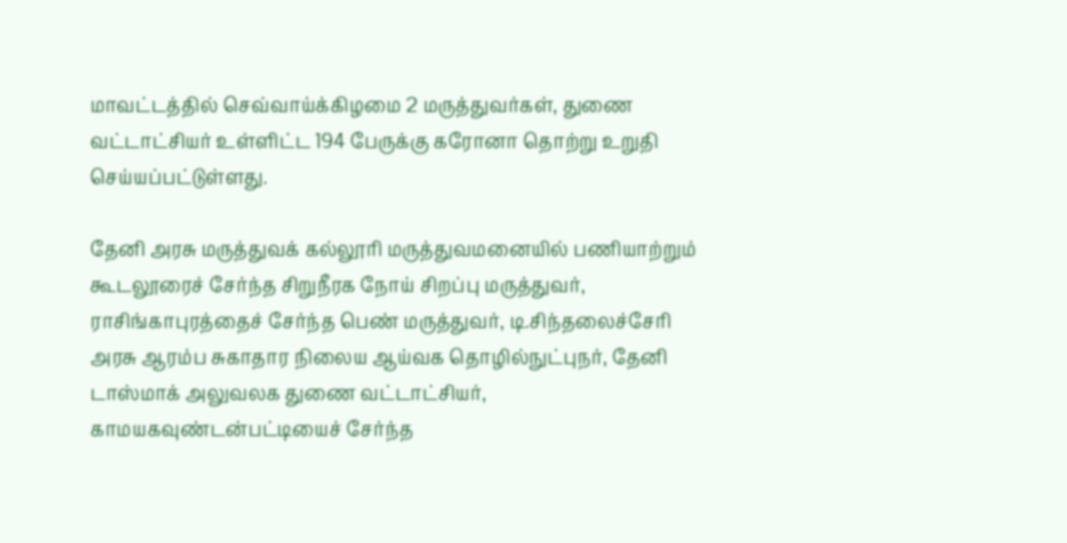மாவட்டத்தில் செவ்வாய்க்கிழமை 2 மருத்துவர்கள், துணை வட்டாட்சியர் உள்ளிட்ட 194 பேருக்கு கரோனா தொற்று உறுதி செய்யப்பட்டுள்ளது.

தேனி அரசு மருத்துவக் கல்லூரி மருத்துவமனையில் பணியாற்றும் கூடலூரைச் சேர்ந்த சிறுநீரக நோய் சிறப்பு மருத்துவர், ராசிங்காபுரத்தைச் சேர்ந்த பெண் மருத்துவர், டி.சிந்தலைச்சேரி அரசு ஆரம்ப சுகாதார நிலைய ஆய்வக தொழில்நுட்புநர், தேனி டாஸ்மாக் அலுவலக துணை வட்டாட்சியர், காமயகவுண்டன்பட்டியைச் சேர்ந்த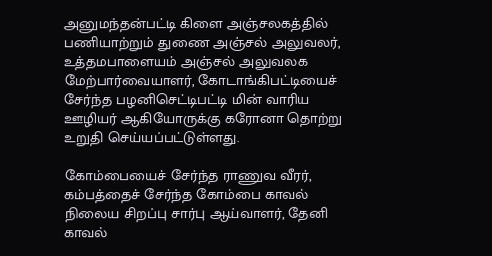அனுமந்தன்பட்டி கிளை அஞ்சலகத்தில் பணியாற்றும் துணை அஞ்சல் அலுவலர், உத்தமபாளையம் அஞ்சல் அலுவலக மேற்பார்வையாளர், கோடாங்கிபட்டியைச் சேர்ந்த பழனிசெட்டிபட்டி மின் வாரிய ஊழியர் ஆகியோருக்கு கரோனா தொற்று உறுதி செய்யப்பட்டுள்ளது.

கோம்பையைச் சேர்ந்த ராணுவ வீரர், கம்பத்தைச் சேர்ந்த கோம்பை காவல் நிலைய சிறப்பு சார்பு ஆய்வாளர், தேனி காவல்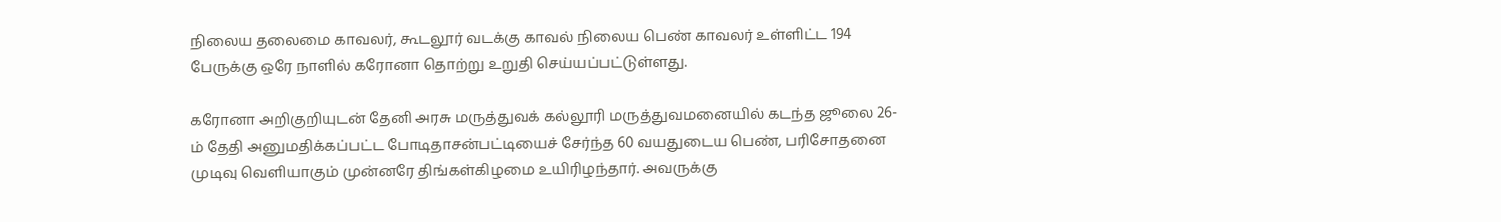நிலைய தலைமை காவலர், கூடலூர் வடக்கு காவல் நிலைய பெண் காவலர் உள்ளிட்ட 194 பேருக்கு ஒரே நாளில் கரோனா தொற்று உறுதி செய்யப்பட்டுள்ளது.

கரோனா அறிகுறியுடன் தேனி அரசு மருத்துவக் கல்லூரி மருத்துவமனையில் கடந்த ஜூலை 26-ம் தேதி அனுமதிக்கப்பட்ட போடிதாசன்பட்டியைச் சேர்ந்த 60 வயதுடைய பெண், பரிசோதனை முடிவு வெளியாகும் முன்னரே திங்கள்கிழமை உயிரிழந்தார். அவருக்கு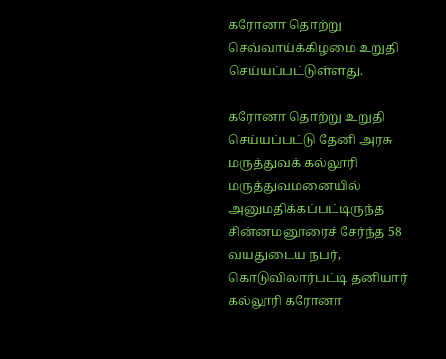கரோனா தொற்று செவ்வாய்க்கிழமை உறுதி செய்யப்பட்டுள்ளது.

கரோனா தொற்று உறுதி செய்யப்பட்டு தேனி அரசு மருத்துவக் கல்லூரி மருத்துவமனையில் அனுமதிக்கப்பட்டிருந்த சின்னமனூரைச் சேர்ந்த 58 வயதுடைய நபர், கொடுவிலார்பட்டி தனியார் கல்லூரி கரோனா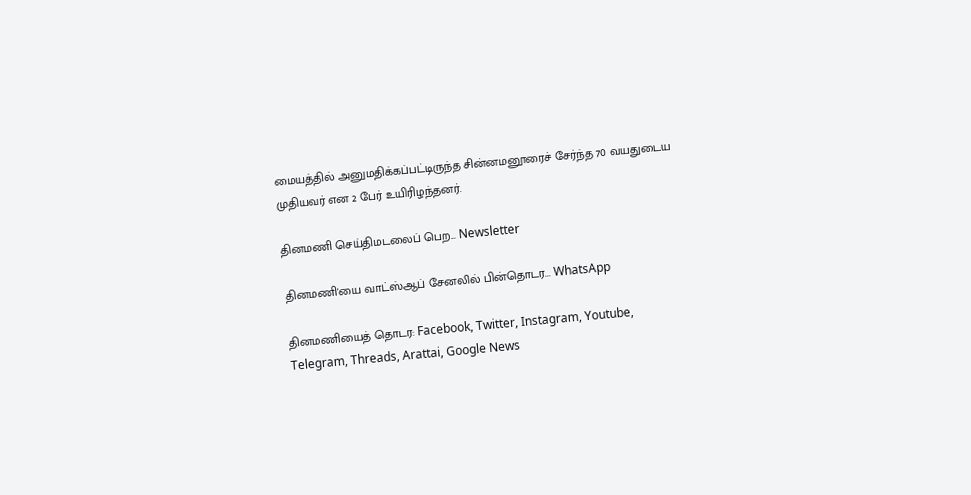மையத்தில் அனுமதிக்கப்பட்டிருந்த சின்னமனூரைச் சேர்ந்த 70 வயதுடைய முதியவர் என 2 பேர் உயிரிழந்தனர்.

தினமணி செய்திமடலைப் பெற... Newsletter

தினமணி'யை வாட்ஸ்ஆப் சேனலில் பின்தொடர... WhatsApp

தினமணியைத் தொடர: Facebook, Twitter, Instagram, Youtube, Telegram, Threads, Arattai, Google News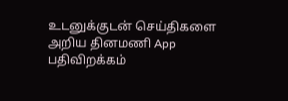உடனுக்குடன் செய்திகளை அறிய தினமணி App பதிவிறக்கம்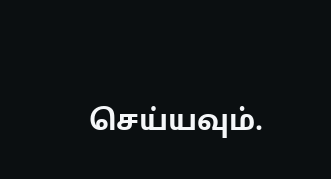செய்யவும்.